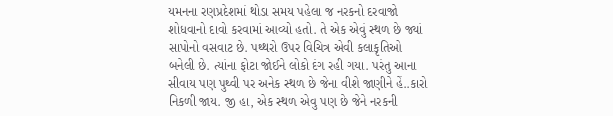યમનના રણપ્રદેશમાં થોડા સમય પહેલા જ નરકનો દરવાજો શોધવાનો દાવો કરવામાં આવ્યો હતો. તે એક એવું સ્થળ છે જ્યાં સાપોનો વસવાટ છે. પથ્થરો ઉપર વિચિત્ર એવી કલાકૃતિઓ બનેલી છે. ત્યાંના ફોટા જોઈને લોકો દંગ રહી ગયા. પરંતુ આના સીવાય પણ પુથ્વી પર અનેક સ્થળ છે જેના વીશે જાણીને હેં..કારો નિકળી જાય. જી હા, એક સ્થળ એવુ પણ છે જેને નરકની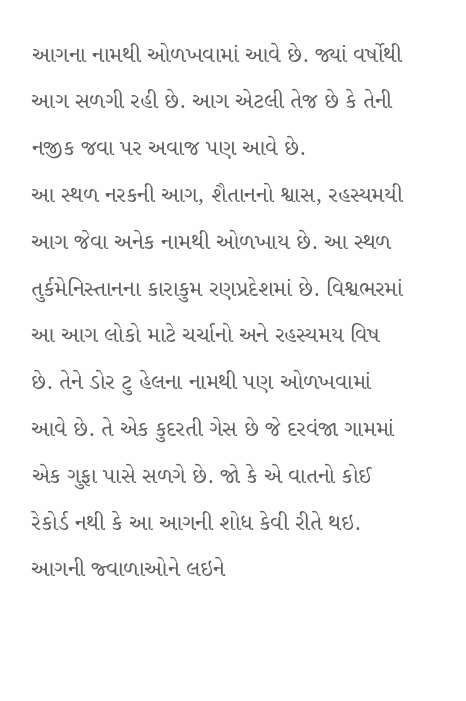આગના નામથી ઓળખવામાં આવે છે. જ્યાં વર્ષોથી આગ સળગી રહી છે. આગ એટલી તેજ છે કે તેની નજીક જવા પર અવાજ પણ આવે છે.
આ સ્થળ નરકની આગ, શૈતાનનો શ્વાસ, રહસ્યમયી આગ જેવા અનેક નામથી ઓળખાય છે. આ સ્થળ તુર્કમેનિસ્તાનના કારાકુમ રણપ્રદેશમાં છે. વિશ્વભરમાં આ આગ લોકો માટે ચર્ચાનો અને રહસ્યમય વિષ છે. તેને ડોર ટુ હેલના નામથી પણ ઓળખવામાં આવે છે. તે એક કુદરતી ગેસ છે જે દરવંજા ગામમાં એક ગુફા પાસે સળગે છે. જો કે એ વાતનો કોઈ રેકોર્ડ નથી કે આ આગની શોધ કેવી રીતે થઇ.
આગની જ્વાળાઓને લઇને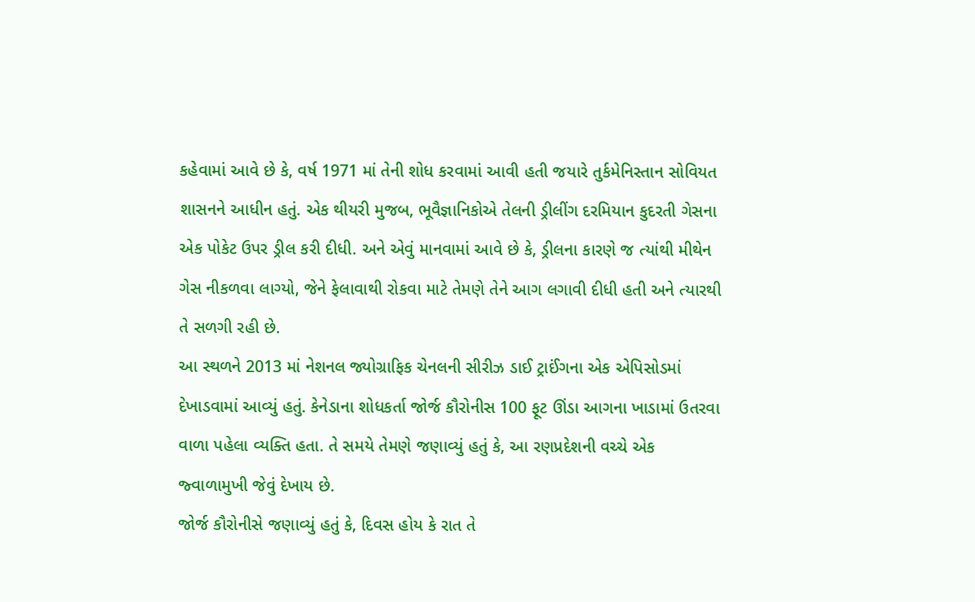કહેવામાં આવે છે કે, વર્ષ 1971 માં તેની શોધ કરવામાં આવી હતી જયારે તુર્કમેનિસ્તાન સોવિયત શાસનને આધીન હતું. એક થીયરી મુજબ, ભૂવૈજ્ઞાનિકોએ તેલની ડ્રીલીંગ દરમિયાન કુદરતી ગેસના એક પોકેટ ઉપર ડ્રીલ કરી દીધી. અને એવું માનવામાં આવે છે કે, ડ્રીલના કારણે જ ત્યાંથી મીથેન ગેસ નીકળવા લાગ્યો, જેને ફેલાવાથી રોકવા માટે તેમણે તેને આગ લગાવી દીધી હતી અને ત્યારથી તે સળગી રહી છે.
આ સ્થળને 2013 માં નેશનલ જ્યોગ્રાફિક ચેનલની સીરીઝ ડાઈ ટ્રાઈંગના એક એપિસોડમાં દેખાડવામાં આવ્યું હતું. કેનેડાના શોધકર્તા જોર્જ કૌરોનીસ 100 ફૂટ ઊંડા આગના ખાડામાં ઉતરવા વાળા પહેલા વ્યક્તિ હતા. તે સમયે તેમણે જણાવ્યું હતું કે, આ રણપ્રદેશની વચ્ચે એક જ્વાળામુખી જેવું દેખાય છે.
જોર્જ કૌરોનીસે જણાવ્યું હતું કે, દિવસ હોય કે રાત તે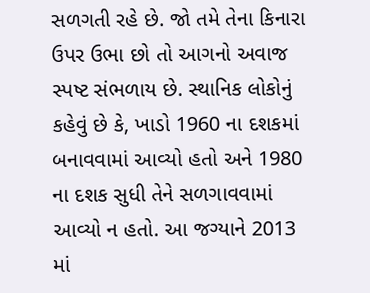સળગતી રહે છે. જો તમે તેના કિનારા ઉપર ઉભા છો તો આગનો અવાજ સ્પષ્ટ સંભળાય છે. સ્થાનિક લોકોનું કહેવું છે કે, ખાડો 1960 ના દશકમાં બનાવવામાં આવ્યો હતો અને 1980 ના દશક સુધી તેને સળગાવવામાં આવ્યો ન હતો. આ જગ્યાને 2013 માં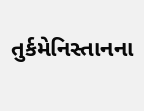તુર્કમેનિસ્તાનના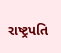રાષ્ટ્રપતિ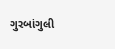ગુરબાંગુલી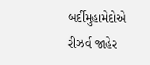બર્દીમુહામેદોએ રીઝર્વ જાહેર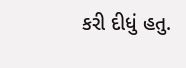કરી દીધું હતુ.